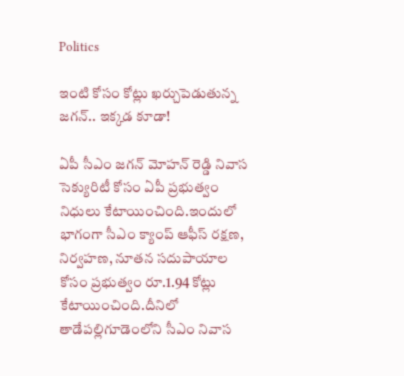Politics

ఇంటి కోసం కోట్లు ఖర్చుపెడుతున్న జగన్.. ఇక్కడ కూడా!

ఏపీ సీఎం జగన్ మోహన్ రెడ్డి నివాస సెక్యురిటీ కోసం ఏపీ ప్రభుత్వం నిధులు కేటాయించింది.ఇందులో భాగంగా సీఎం క్యాంప్ ఆఫీస్ రక్షణ, నిర్వహణ, నూతన సదుపాయాల కోసం ప్రభుత్వం రూ.1.94 కోట్లు కేటాయించింది.దీనిలో తాడేపల్లిగూడెంలోని సీఎం నివాస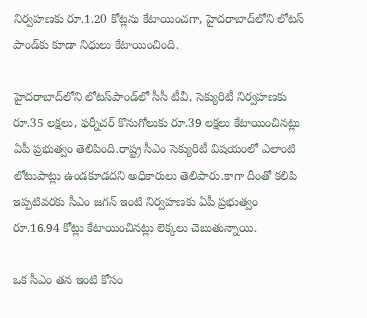నిర్వహణకు రూ.1.20 కోట్లను కేటాయించగా, హైదరాబాద్‌లోని లోటస్ పాండ్‌కు కూడా నిధులు కేటాయించింది.

హైదరాబాద్‌లోని లోటస్‌పాండ్‌లో సీసీ టీవీ, సెక్యురిటీ నిర్వహణకు రూ.35 లక్షలు, ఫర్నీచర్ కొనుగోలుకు రూ.39 లక్షలు కేటాయించినట్లు ఏపీ ప్రభుత్వం తెలిపింది.రాష్ట్ర సీఎం సెక్యురిటీ విషయంలో ఎలాంటి లోటుపాట్లు ఉండకూడదని అధికారులు తెలిపారు.కాగా దీంతో కలిపి ఇప్పటివరకు సీఎం జగన్ ఇంటి నిర్వహణకు ఏపీ ప్రభుత్వం రూ.16.94 కోట్లు కేటాయించినట్లు లెక్కలు చెబుతున్నాయి.

ఒక సీఎం తన ఇంటి కోసం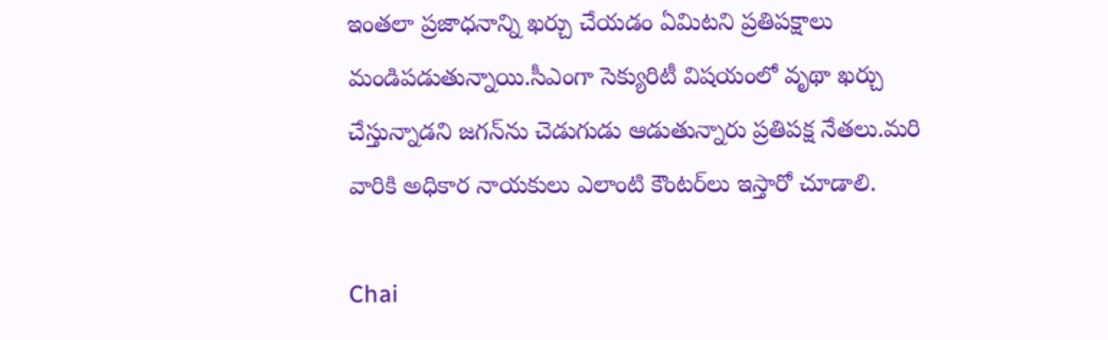ఇంతలా ప్రజాధనాన్ని ఖర్చు చేయడం ఏమిటని ప్రతిపక్షాలు మండిపడుతున్నాయి.సీఎంగా సెక్యురిటీ విషయంలో వృథా ఖర్చు చేస్తున్నాడని జగన్‌ను చెడుగుడు ఆడుతున్నారు ప్రతిపక్ష నేతలు.మరి వారికి అధికార నాయకులు ఎలాంటి కౌంటర్‌లు ఇస్తారో చూడాలి.

Chai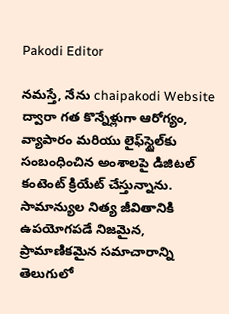Pakodi Editor

నమస్తే, నేను chaipakodi Website ద్వారా గత కొన్నేళ్లుగా ఆరోగ్యం, వ్యాపారం మరియు లైఫ్‌స్టైల్‌కు సంబంధించిన అంశాలపై డిజిటల్ కంటెంట్ క్రియేట్ చేస్తున్నాను. సామాన్యుల నిత్య జీవితానికి ఉపయోగపడే నిజమైన, ప్రామాణికమైన సమాచారాన్ని తెలుగులో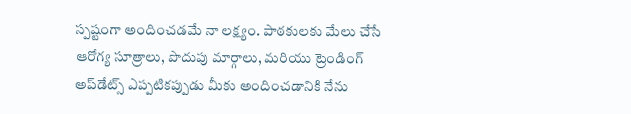స్పష్టంగా అందించడమే నా లక్ష్యం. పాఠకులకు మేలు చేసే ఆరోగ్య సూత్రాలు, పొదుపు మార్గాలు, మరియు ట్రెండింగ్ అప్‌డేట్స్ ఎప్పటికప్పుడు మీకు అందించడానికి నేను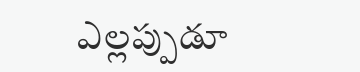ఎల్లప్పుడూ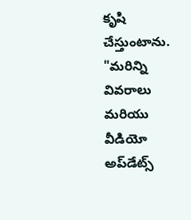కృషి చేస్తుంటాను. "మరిన్ని వివరాలు మరియు వీడియో అప్‌డేట్స్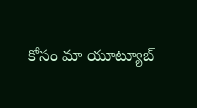కోసం మా యూట్యూబ్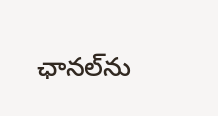ఛానల్‌ను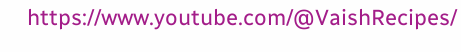https://www.youtube.com/@VaishRecipes/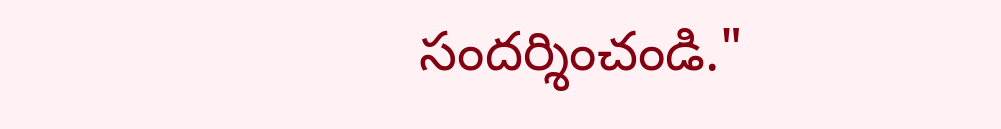సందర్శించండి."